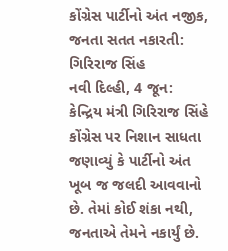કોંગ્રેસ પાર્ટીનો અંત નજીક, જનતા સતત નકારતી: ગિરિરાજ સિંહ
નવી દિલ્હી, 4 જૂન: કેન્દ્રિય મંત્રી ગિરિરાજ સિંહે કોંગ્રેસ પર નિશાન સાધતા જણાવ્યું કે પાર્ટીનો અંત ખૂબ જ જલદી આવવાનો છે. તેમાં કોઈ શંકા નથી, જનતાએ તેમને નકાર્યું છે.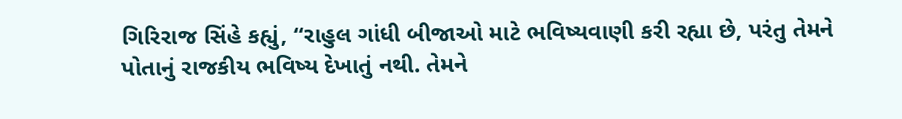ગિરિરાજ સિંહે કહ્યું, “રાહુલ ગાંધી બીજાઓ માટે ભવિષ્યવાણી કરી રહ્યા છે, પરંતુ તેમને પોતાનું રાજકીય ભવિષ્ય દેખાતું નથી. તેમને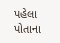પહેલા પોતાના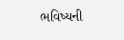ભવિષ્યની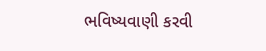ભવિષ્યવાણી કરવી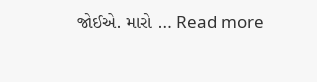જોઈએ. મારો … Read more